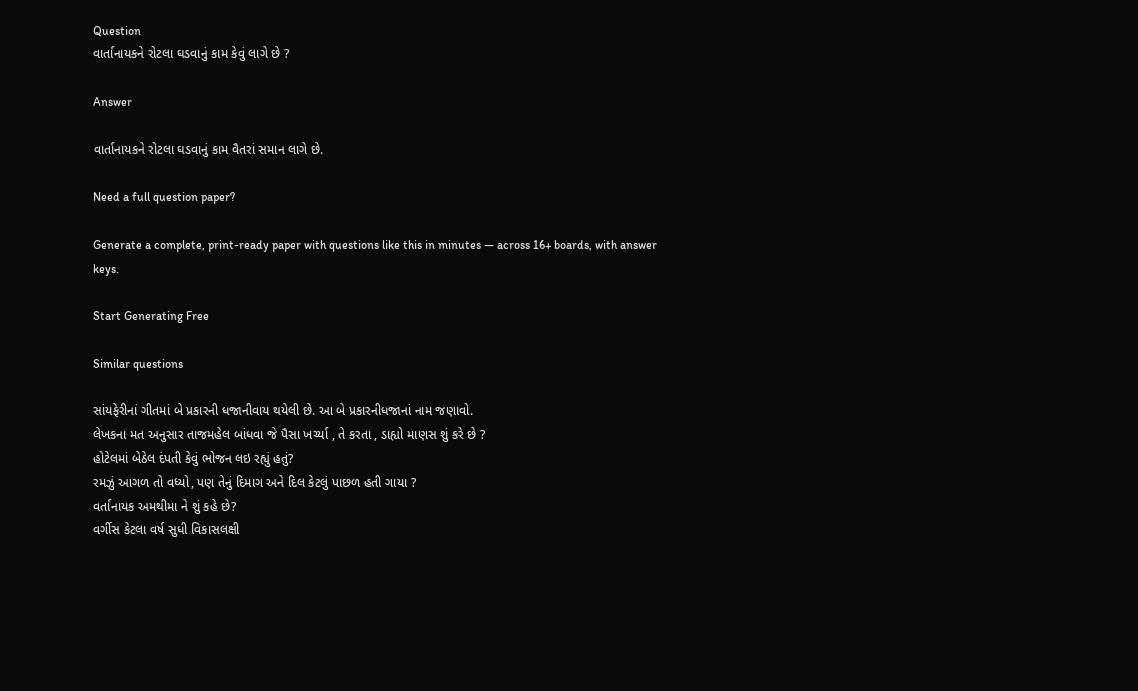Question
વાર્તાનાયકને રોટલા ઘડવાનું કામ કેવું લાગે છે ?

Answer

વાર્તાનાયકને રોટલા ઘડવાનું કામ વૈતરાં સમાન લાગે છે.

Need a full question paper?

Generate a complete, print-ready paper with questions like this in minutes — across 16+ boards, with answer keys.

Start Generating Free

Similar questions

સાંયફેરીનાં ગીતમાં બે પ્રકારની ધજાનીવાય થયેલી છે. આ બે પ્રકારનીધજાનાં નામ જણાવો.
લેખકના મત અનુસાર તાજમહેલ બાંધવા જે પૈસા ખર્ચ્યા , તે કરતા , ડાહ્યો માણસ શું કરે છે ?
હોટેલમાં બેઠેલ દંપતી કેવું ભોજન લઇ રહ્યું હતું?
રમઝું આગળ તો વધ્યો, પણ તેનું દિમાગ અને દિલ કેટલું પાછળ હતી ગાયા ?
વર્તાનાયક અમથીમા ને શું કહે છે?
વર્ગીસ કેટલા વર્ષ સુધી વિકાસલક્ષી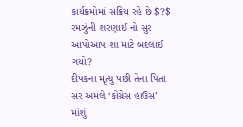કાર્યક્રમોમાં સક્રિય રહે છે $?$
રમઝુંની શરણાઈ નો સુર આપોઆપ શા માટે બદલાઈ ગયો?
દીપકના મૃત્યુ પછી તેના પિતા સર અમલે ‘કોંગ્રેસ હાઉસ’ માંશું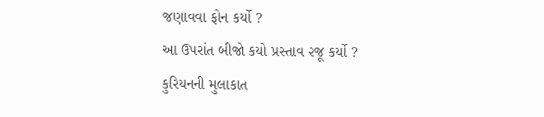જણાવવા ફોન કર્યો ?
આ ઉપરાંત બીજો કયો પ્રસ્તાવ ૨જૂ કર્યો ?
કુરિયનની મુલાકાત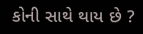કોની સાથે થાય છે ?